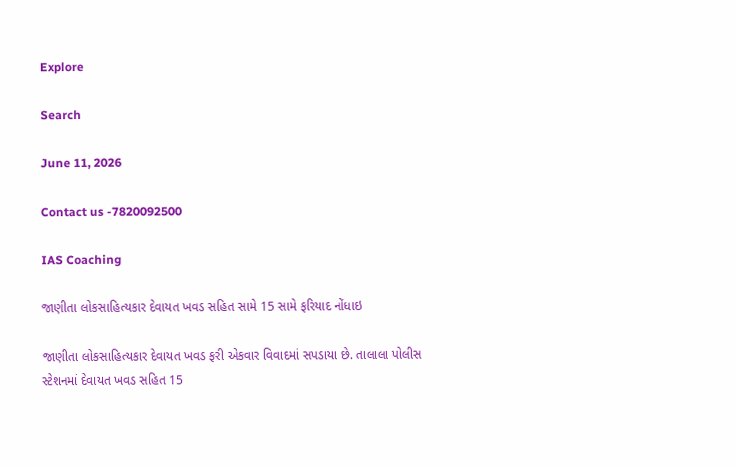Explore

Search

June 11, 2026

Contact us -7820092500

IAS Coaching

જાણીતા લોકસાહિત્યકાર દેવાયત ખવડ સહિત સામે 15 સામે ફરિયાદ નોંધાઇ

જાણીતા લોકસાહિત્યકાર દેવાયત ખવડ ફરી એકવાર વિવાદમાં સપડાયા છે. તાલાલા પોલીસ સ્ટેશનમાં દેવાયત ખવડ સહિત 15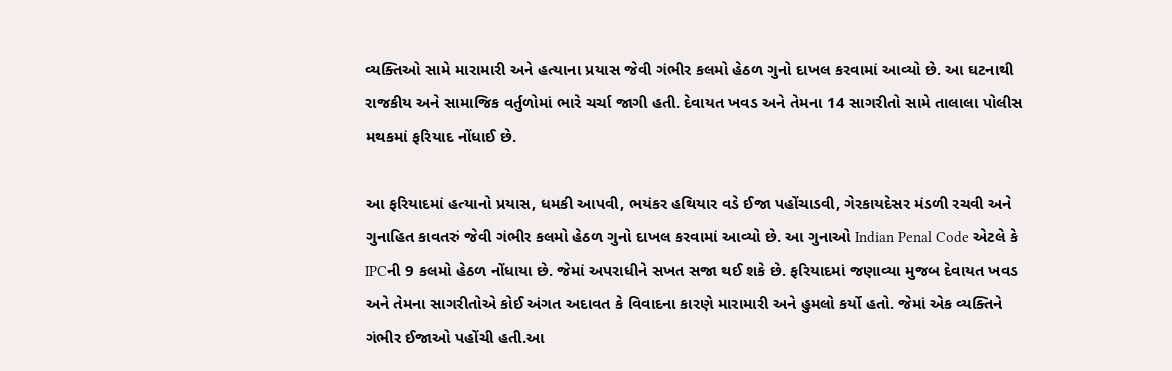વ્યક્તિઓ સામે મારામારી અને હત્યાના પ્રયાસ જેવી ગંભીર કલમો હેઠળ ગુનો દાખલ કરવામાં આવ્યો છે. આ ઘટનાથી રાજકીય અને સામાજિક વર્તુળોમાં ભારે ચર્ચા જાગી હતી. દેવાયત ખવડ અને તેમના 14 સાગરીતો સામે તાલાલા પોલીસ મથકમાં ફરિયાદ નોંધાઈ છે.

આ ફરિયાદમાં હત્યાનો પ્રયાસ, ધમકી આપવી, ભયંકર હથિયાર વડે ઈજા પહોંચાડવી, ગેરકાયદેસર મંડળી રચવી અને ગુનાહિત કાવતરું જેવી ગંભીર કલમો હેઠળ ગુનો દાખલ કરવામાં આવ્યો છે. આ ગુનાઓ Indian Penal Code એટલે કે IPCની 9 કલમો હેઠળ નોંધાયા છે. જેમાં અપરાધીને સખત સજા થઈ શકે છે. ફરિયાદમાં જણાવ્યા મુજબ દેવાયત ખવડ અને તેમના સાગરીતોએ કોઈ અંગત અદાવત કે વિવાદના કારણે મારામારી અને હુમલો કર્યો હતો. જેમાં એક વ્યક્તિને ગંભીર ઈજાઓ પહોંચી હતી.આ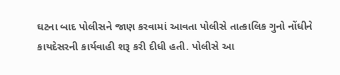ઘટના બાદ પોલીસને જાણ કરવામાં આવતા પોલીસે તાત્કાલિક ગુનો નોંધીને કાયદેસરની કાર્યવાહી શરૂ કરી દીધી હતી. પોલીસે આ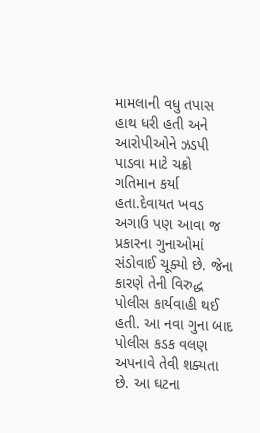મામલાની વધુ તપાસ હાથ ધરી હતી અને આરોપીઓને ઝડપી પાડવા માટે ચક્રો ગતિમાન કર્યા હતા.દેવાયત ખવડ અગાઉ પણ આવા જ પ્રકારના ગુનાઓમાં સંડોવાઈ ચૂક્યો છે. જેના કારણે તેની વિરુદ્ધ પોલીસ કાર્યવાહી થઈ હતી. આ નવા ગુના બાદ પોલીસ કડક વલણ અપનાવે તેવી શક્યતા છે. આ ઘટના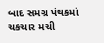બાદ સમગ્ર પંથકમાં ચકચાર મચી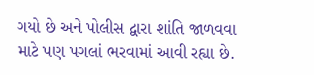ગયો છે અને પોલીસ દ્વારા શાંતિ જાળવવા માટે પણ પગલાં ભરવામાં આવી રહ્યા છે.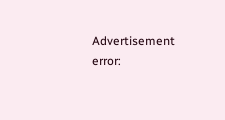Advertisement
error: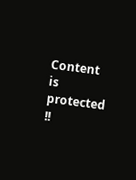Content is protected !!